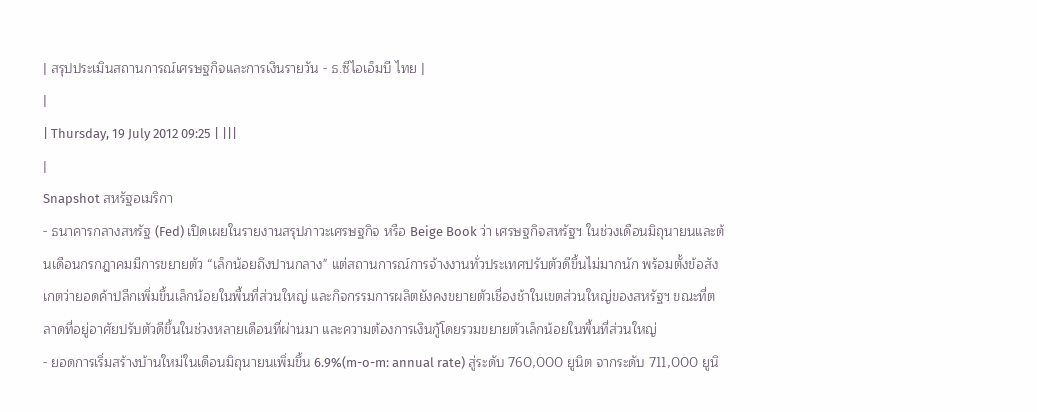| สรุปประเมินสถานการณ์เศรษฐกิจและการเงินรายวัน - ธ.ซีไอเอ็มบี ไทย |
|
| Thursday, 19 July 2012 09:25 | |||
|
Snapshot สหรัฐอเมริกา
- ธนาคารกลางสหรัฐ (Fed) เปิดเผยในรายงานสรุปภาวะเศรษฐกิจ หรือ Beige Book ว่า เศรษฐกิจสหรัฐฯ ในช่วงเดือนมิถุนายนและต้นเดือนกรกฎาคมมีการขยายตัว “เล็กน้อยถึงปานกลาง" แต่สถานการณ์การจ้างงานทั่วประเทศปรับตัวดีขึ้นไม่มากนัก พร้อมตั้งข้อสังเกตว่ายอดค้าปลีกเพิ่มขึ้นเล็กน้อยในพื้นที่ส่วนใหญ่ และกิจกรรมการผลิตยังคงขยายตัวเชื่องช้าในเขตส่วนใหญ่ของสหรัฐฯ ขณะที่ตลาดที่อยู่อาศัยปรับตัวดีขึ้นในช่วงหลายเดือนที่ผ่านมา และความต้องการเงินกู้โดยรวมขยายตัวเล็กน้อยในพื้นที่ส่วนใหญ่
- ยอดการเริ่มสร้างบ้านใหม่ในเดือนมิถุนายนเพิ่มขึ้น 6.9%(m-o-m: annual rate) สู่ระดับ 760,000 ยูนิต จากระดับ 711,000 ยูนิ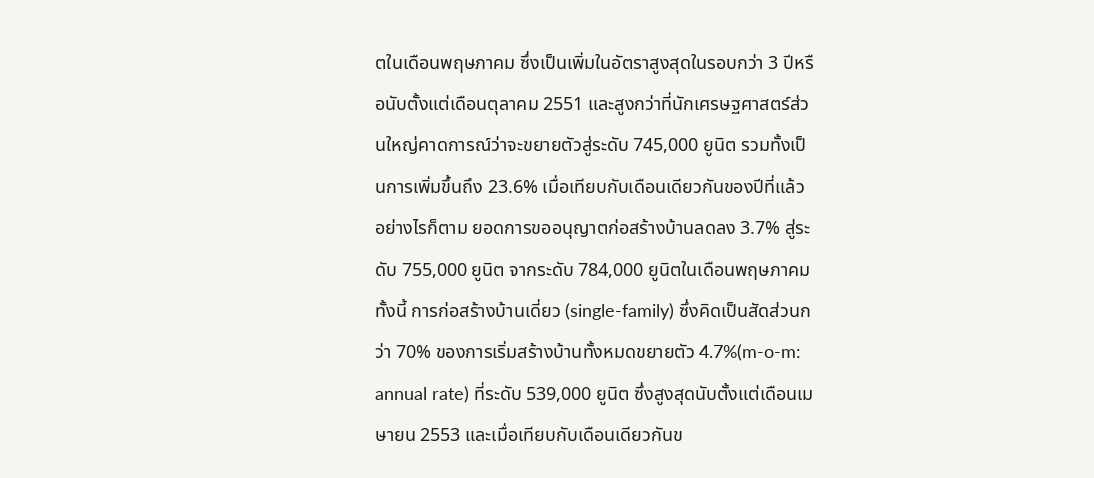ตในเดือนพฤษภาคม ซึ่งเป็นเพิ่มในอัตราสูงสุดในรอบกว่า 3 ปีหรือนับตั้งแต่เดือนตุลาคม 2551 และสูงกว่าที่นักเศรษฐศาสตร์ส่วนใหญ่คาดการณ์ว่าจะขยายตัวสู่ระดับ 745,000 ยูนิต รวมทั้งเป็นการเพิ่มขึ้นถึง 23.6% เมื่อเทียบกับเดือนเดียวกันของปีที่แล้ว อย่างไรก็ตาม ยอดการขออนุญาตก่อสร้างบ้านลดลง 3.7% สู่ระดับ 755,000 ยูนิต จากระดับ 784,000 ยูนิตในเดือนพฤษภาคม ทั้งนี้ การก่อสร้างบ้านเดี่ยว (single-family) ซึ่งคิดเป็นสัดส่วนกว่า 70% ของการเริ่มสร้างบ้านทั้งหมดขยายตัว 4.7%(m-o-m: annual rate) ที่ระดับ 539,000 ยูนิต ซึ่งสูงสุดนับตั้งแต่เดือนเมษายน 2553 และเมื่อเทียบกับเดือนเดียวกันข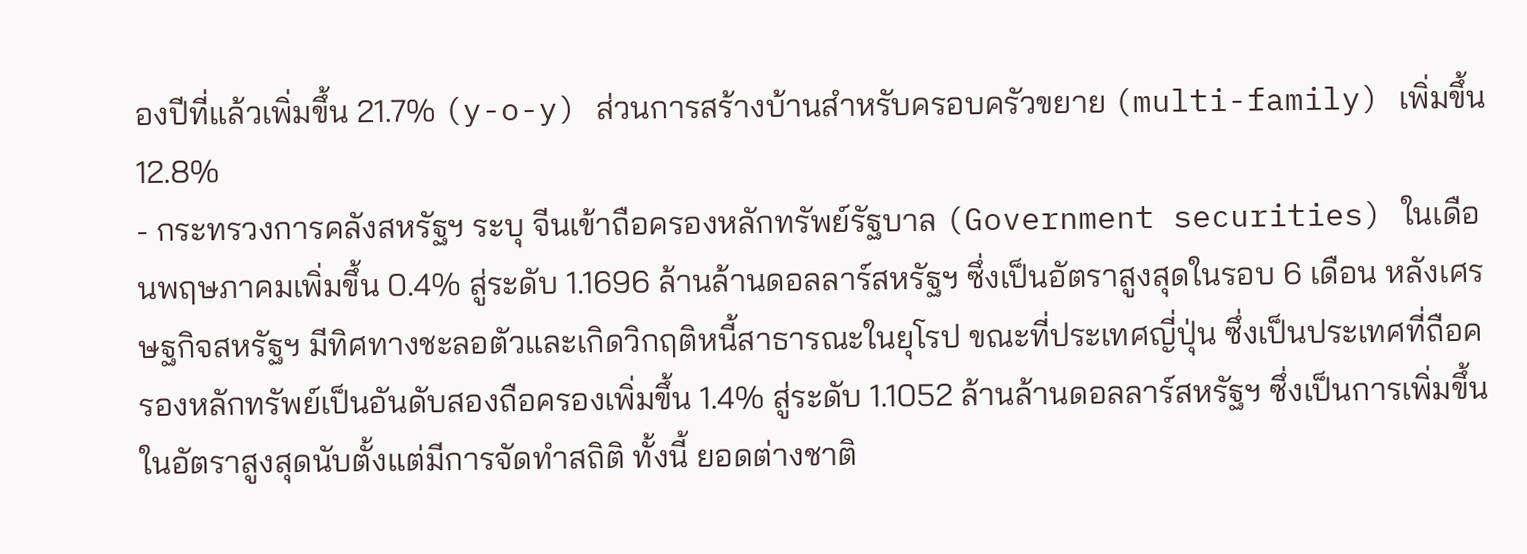องปีที่แล้วเพิ่มขึ้น 21.7% (y-o-y) ส่วนการสร้างบ้านสำหรับครอบครัวขยาย (multi-family) เพิ่มขึ้น 12.8%
- กระทรวงการคลังสหรัฐฯ ระบุ จีนเข้าถือครองหลักทรัพย์รัฐบาล (Government securities) ในเดือนพฤษภาคมเพิ่มขึ้น 0.4% สู่ระดับ 1.1696 ล้านล้านดอลลาร์สหรัฐฯ ซึ่งเป็นอัตราสูงสุดในรอบ 6 เดือน หลังเศรษฐกิจสหรัฐฯ มีทิศทางชะลอตัวและเกิดวิกฤติหนี้สาธารณะในยุโรป ขณะที่ประเทศญี่ปุ่น ซึ่งเป็นประเทศที่ถือครองหลักทรัพย์เป็นอันดับสองถือครองเพิ่มขึ้น 1.4% สู่ระดับ 1.1052 ล้านล้านดอลลาร์สหรัฐฯ ซึ่งเป็นการเพิ่มขึ้นในอัตราสูงสุดนับตั้งแต่มีการจัดทำสถิติ ทั้งนี้ ยอดต่างชาติ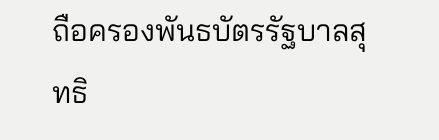ถือครองพันธบัตรรัฐบาลสุทธิ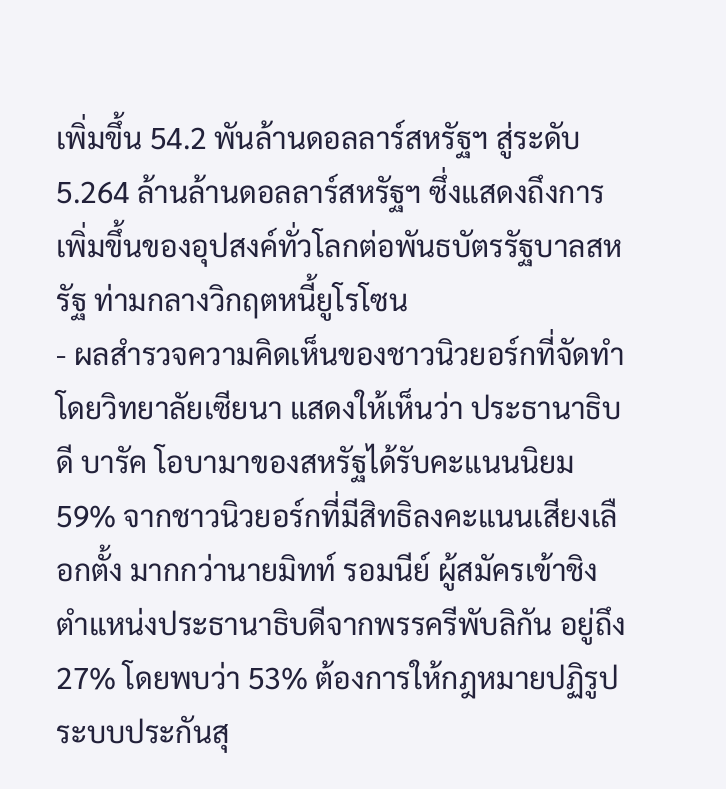เพิ่มขึ้น 54.2 พันล้านดอลลาร์สหรัฐฯ สู่ระดับ 5.264 ล้านล้านดอลลาร์สหรัฐฯ ซึ่งแสดงถึงการเพิ่มขึ้นของอุปสงค์ทั่วโลกต่อพันธบัตรรัฐบาลสหรัฐ ท่ามกลางวิกฤตหนี้ยูโรโซน
- ผลสำรวจความคิดเห็นของชาวนิวยอร์กที่จัดทำโดยวิทยาลัยเซียนา แสดงให้เห็นว่า ประธานาธิบดี บารัค โอบามาของสหรัฐได้รับคะแนนนิยม 59% จากชาวนิวยอร์กที่มีสิทธิลงคะแนนเสียงเลือกตั้ง มากกว่านายมิทท์ รอมนีย์ ผู้สมัครเข้าชิงตำแหน่งประธานาธิบดีจากพรรครีพับลิกัน อยู่ถึง 27% โดยพบว่า 53% ต้องการให้กฎหมายปฏิรูประบบประกันสุ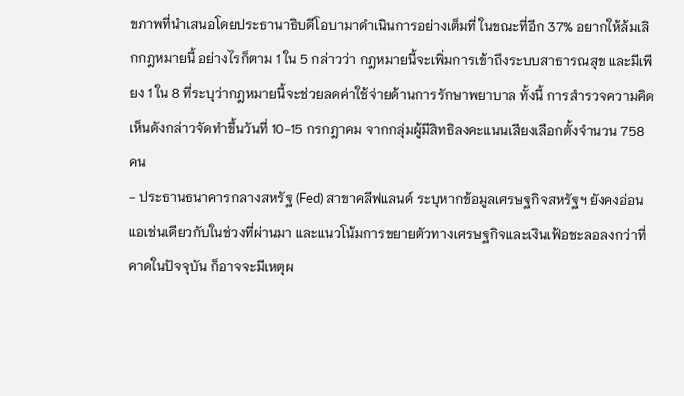ขภาพที่นำเสนอโดยประธานาธิบดีโอบามาดำเนินการอย่างเต็มที่ ในขณะที่อีก 37% อยากให้ล้มเลิกกฎหมายนี้ อย่างไรก็ตาม 1 ใน 5 กล่าวว่า กฎหมายนี้จะเพิ่มการเข้าถึงระบบสาธารณสุข และมีเพียง 1 ใน 8 ที่ระบุว่ากฎหมายนี้จะช่วยลดค่าใช้จ่ายด้านการรักษาพยาบาล ทั้งนี้ การสำรวจความคิดเห็นดังกล่าวจัดทำขึ้นวันที่ 10-15 กรกฎาคม จากกลุ่มผู้มีสิทธิลงคะแนนเสียงเลือกตั้งจำนวน 758 คน
- ประธานธนาคารกลางสหรัฐ (Fed) สาขาคลีฟแลนด์ ระบุหากข้อมูลเศรษฐกิจสหรัฐฯ ยังคงอ่อนแอเช่นเดียวกับในช่วงที่ผ่านมา และแนวโน้มการขยายตัวทางเศรษฐกิจและเงินเฟ้อชะลอลงกว่าที่คาดในปัจจุบัน ก็อาจจะมีเหตุผ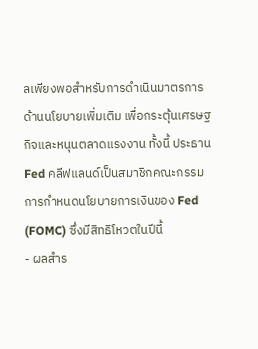ลเพียงพอสำหรับการดำเนินมาตรการด้านนโยบายเพิ่มเติม เพื่อกระตุ้นเศรษฐกิจและหนุนตลาดแรงงาน ทั้งนี้ ประธาน Fed คลีฟแลนด์เป็นสมาชิกคณะกรรมการกำหนดนโยบายการเงินของ Fed (FOMC) ซึ่งมีสิทธิโหวตในปีนี้
- ผลสำร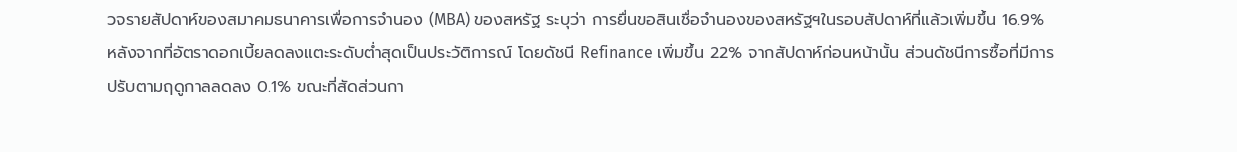วจรายสัปดาห์ของสมาคมธนาคารเพื่อการจำนอง (MBA) ของสหรัฐ ระบุว่า การยื่นขอสินเชื่อจำนองของสหรัฐฯในรอบสัปดาห์ที่แล้วเพิ่มขึ้น 16.9% หลังจากที่อัตราดอกเบี้ยลดลงแตะระดับต่ำสุดเป็นประวัติการณ์ โดยดัชนี Refinance เพิ่มขึ้น 22% จากสัปดาห์ก่อนหน้านั้น ส่วนดัชนีการซื้อที่มีการปรับตามฤดูกาลลดลง 0.1% ขณะที่สัดส่วนกา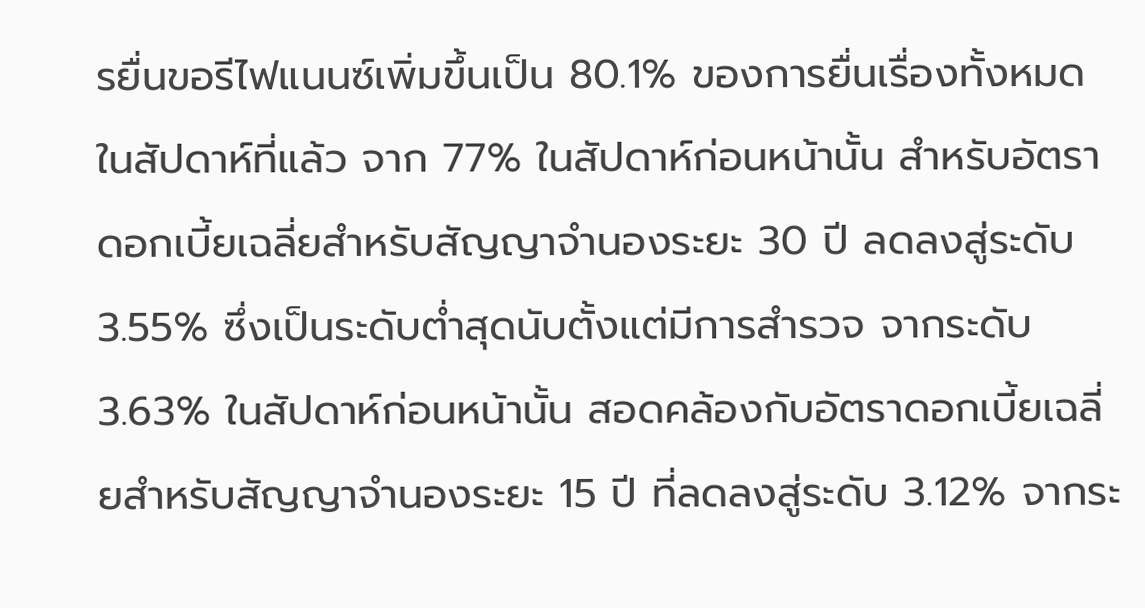รยื่นขอรีไฟแนนซ์เพิ่มขึ้นเป็น 80.1% ของการยื่นเรื่องทั้งหมดในสัปดาห์ที่แล้ว จาก 77% ในสัปดาห์ก่อนหน้านั้น สำหรับอัตราดอกเบี้ยเฉลี่ยสำหรับสัญญาจำนองระยะ 30 ปี ลดลงสู่ระดับ 3.55% ซึ่งเป็นระดับต่ำสุดนับตั้งแต่มีการสำรวจ จากระดับ 3.63% ในสัปดาห์ก่อนหน้านั้น สอดคล้องกับอัตราดอกเบี้ยเฉลี่ยสำหรับสัญญาจำนองระยะ 15 ปี ที่ลดลงสู่ระดับ 3.12% จากระ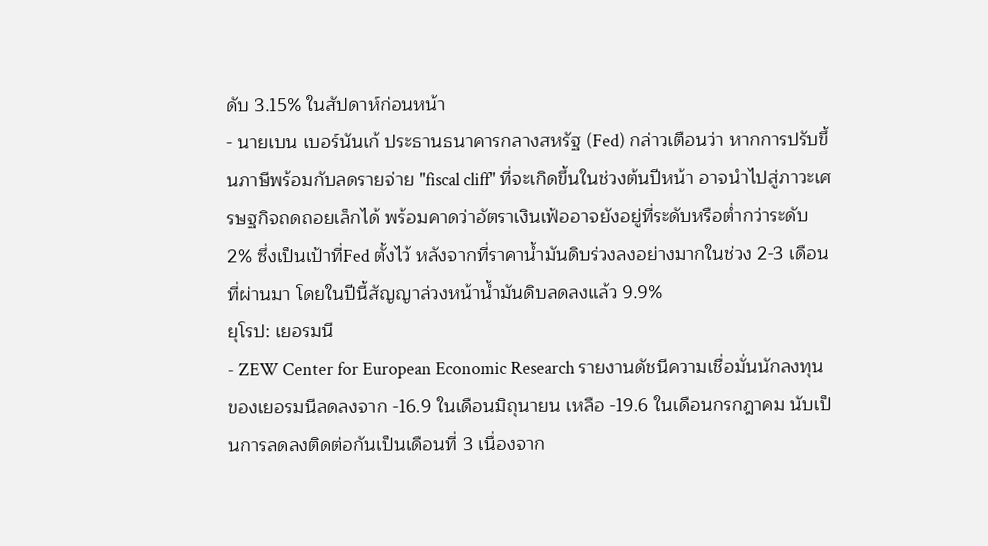ดับ 3.15% ในสัปดาห์ก่อนหน้า
- นายเบน เบอร์นันเก้ ประธานธนาคารกลางสหรัฐ (Fed) กล่าวเตือนว่า หากการปรับขึ้นภาษีพร้อมกับลดรายจ่าย "fiscal cliff" ที่จะเกิดขึ้นในช่วงต้นปีหน้า อาจนำไปสู่ภาวะเศรษฐกิจถดถอยเล็กได้ พร้อมคาดว่าอัตราเงินเฟ้ออาจยังอยู่ที่ระดับหรือต่ำกว่าระดับ 2% ซึ่งเป็นเป้าที่Fed ตั้งไว้ หลังจากที่ราคาน้ำมันดิบร่วงลงอย่างมากในช่วง 2-3 เดือนที่ผ่านมา โดยในปีนี้สัญญาล่วงหน้าน้ำมันดิบลดลงแล้ว 9.9%
ยุโรป: เยอรมนี
- ZEW Center for European Economic Research รายงานดัชนีความเชื่อมั่นนักลงทุนของเยอรมนีลดลงจาก -16.9 ในเดือนมิถุนายน เหลือ -19.6 ในเดือนกรกฎาคม นับเป็นการลดลงติดต่อกันเป็นเดือนที่ 3 เนื่องจาก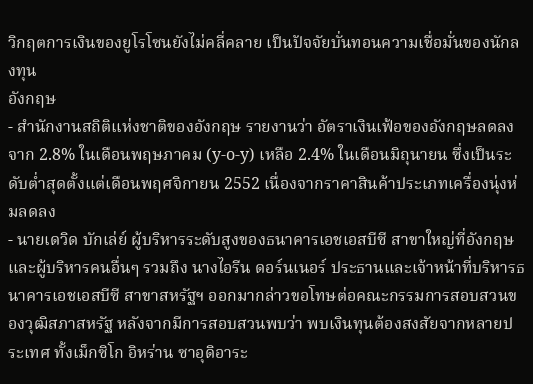วิกฤตการเงินของยูโรโซนยังไม่คลี่คลาย เป็นปัจจัยบั่นทอนความเชื่อมั่นของนักลงทุน
อังกฤษ
- สำนักงานสถิติแห่งชาติของอังกฤษ รายงานว่า อัตราเงินเฟ้อของอังกฤษลดลงจาก 2.8% ในเดือนพฤษภาคม (y-o-y) เหลือ 2.4% ในเดือนมิถุนายน ซึ่งเป็นระดับต่ำสุดตั้งแต่เดือนพฤศจิกายน 2552 เนื่องจากราคาสินค้าประเภทเครื่องนุ่งห่มลดลง
- นายเดวิด บักเล่ย์ ผู้บริหารระดับสูงของธนาคารเอชเอสบีซี สาขาใหญ่ที่อังกฤษ และผู้บริหารคนอื่นๆ รวมถึง นางไอรีน ดอร์นเนอร์ ประธานและเจ้าหน้าที่บริหารธนาคารเอชเอสบีซี สาขาสหรัฐฯ ออกมากล่าวขอโทษต่อคณะกรรมการสอบสวนของวุฒิสภาสหรัฐ หลังจากมีการสอบสวนพบว่า พบเงินทุนต้องสงสัยจากหลายประเทศ ทั้งเม็กซิโก อิหร่าน ซาอุดิอาระ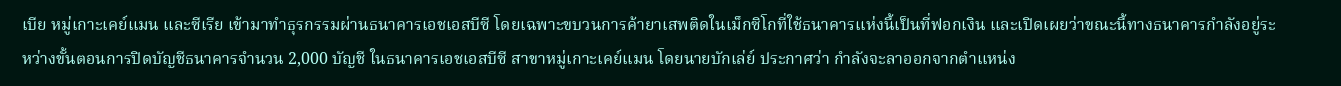เบีย หมู่เกาะเคย์แมน และซีเรีย เข้ามาทำธุรกรรมผ่านธนาคารเอชเอสบีซี โดยเฉพาะขบวนการค้ายาเสพติดในเม็กซิโกที่ใช้ธนาคารแห่งนี้เป็นที่ฟอกเงิน และเปิดเผยว่าขณะนี้ทางธนาคารกำลังอยู่ระหว่างขั้นตอนการปิดบัญชีธนาคารจำนวน 2,000 บัญชี ในธนาคารเอชเอสบีซี สาขาหมู่เกาะเคย์แมน โดยนายบักเล่ย์ ประกาศว่า กำลังจะลาออกจากตำแหน่ง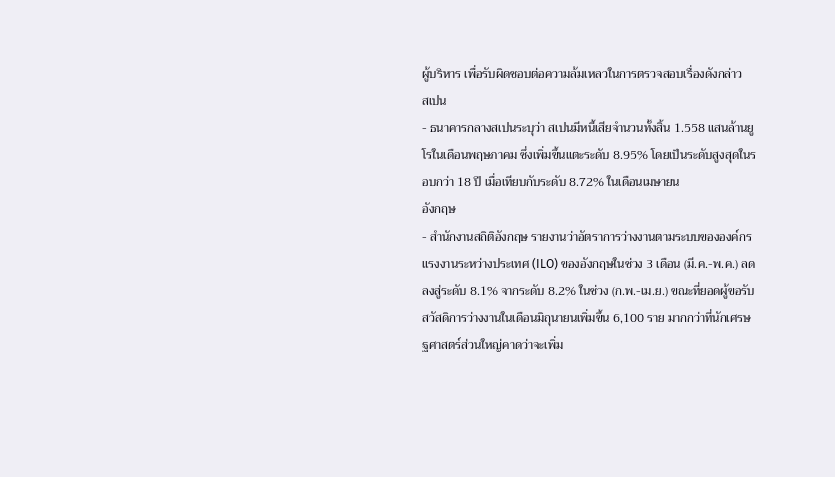ผู้บริหาร เพื่อรับผิดชอบต่อความล้มเหลวในการตรวจสอบเรื่องดังกล่าว
สเปน
- ธนาคารกลางสเปนระบุว่า สเปนมีหนี้เสียจำนวนทั้งสิ้น 1.558 แสนล้านยูโรในเดือนพฤษภาคม ซึ่งเพิ่มขึ้นแตะระดับ 8.95% โดยเป็นระดับสูงสุดในรอบกว่า 18 ปี เมื่อเทียบกับระดับ 8.72% ในเดือนเมษายน
อังกฤษ
- สำนักงานสถิติอังกฤษ รายงานว่าอัตราการว่างงานตามระบบขององค์กรแรงงานระหว่างประเทศ (ILO) ของอังกฤษในช่วง 3 เดือน (มี.ค.-พ.ค.) ลดลงสู่ระดับ 8.1% จากระดับ 8.2% ในช่วง (ก.พ.-เม.ย.) ขณะที่ยอดผู้ขอรับสวัสดิการว่างงานในเดือนมิถุนายนเพิ่มขึ้น 6,100 ราย มากกว่าที่นักเศรษฐศาสตร์ส่วนใหญ่คาดว่าจะเพิ่ม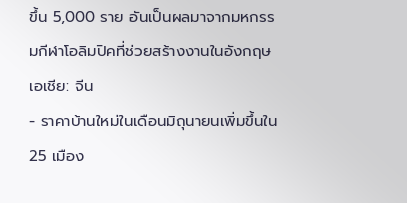ขึ้น 5,000 ราย อันเป็นผลมาจากมหกรรมกีฬาโอลิมปิคที่ช่วยสร้างงานในอังกฤษ
เอเชีย: จีน
- ราคาบ้านใหม่ในเดือนมิถุนายนเพิ่มขึ้นใน 25 เมือง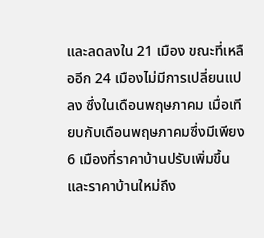และลดลงใน 21 เมือง ขณะที่เหลืออีก 24 เมืองไม่มีการเปลี่ยนแปลง ซึ่งในเดือนพฤษภาคม เมื่อเทียบกับเดือนพฤษภาคมซึ่งมีเพียง 6 เมืองที่ราคาบ้านปรับเพิ่มขึ้น และราคาบ้านใหม่ถึง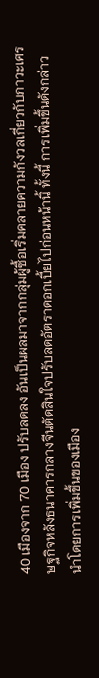40 เมืองจาก 70 เมือง ปรับลดลง อันเป็นผลมาจากกลุ่มผู้ซื้อเริ่มคลายความกังวลเกี่ยวกับภาวะเศรษฐกิจหลังธนาคารกลางจีนตัดสินใจปรับลดอัตราดอกเบี้ยไปก่อนหน้านิ้ ทั้งนี้ การเพิ่มขึ้นดังกล่าว นำโดยการเพิ่มขึ้นของเมือง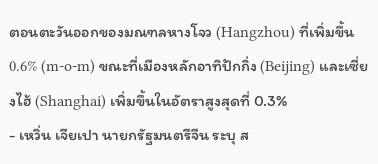ตอนตะวันออกของมณฑลหางโจว (Hangzhou) ที่เพิ่มขึ้น 0.6% (m-o-m) ขณะที่เมืองหลักอาทิปักกิ่ง (Beijing) และเซี่ยงไฮ้ (Shanghai) เพิ่มขึ้นในอัตราสูงสุดที่ 0.3%
- เหวิ่น เจียเปา นายกรัฐมนตรีจีน ระบุ ส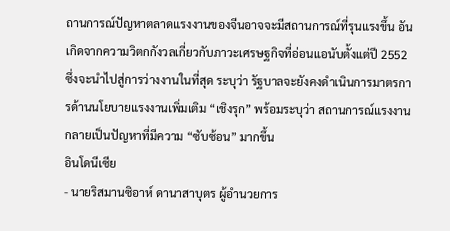ถานการณ์ปัญหาตลาดแรงงานของจีนอาจจะมีสถานการณ์ที่รุนแรงขึ้น อันเกิดจากความวิตกกังวลเกี่ยวกับภาวะเศรษฐกิจที่อ่อนแอนับตั้งแต่ปี 2552 ซึ่งจะนำไปสู่การว่างงานในที่สุด ระบุว่า รัฐบาลจะยังคงดำเนินการมาตรการด้านนโยบายแรงงานเพิ่มเติม “เชิงรุก” พร้อมระบุว่า สถานการณ์แรงงานกลายเป็นปัญหาที่มีความ “ซับซ้อน” มากขึ้น
อินโดนีเซีย
- นายริสมานซิอาห์ ดานาสาบุตร ผู้อำนวยการ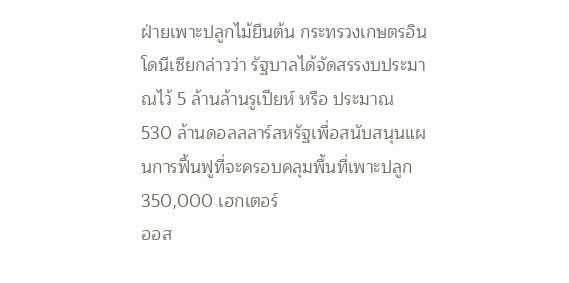ฝ่ายเพาะปลูกไม้ยืนต้น กระทรวงเกษตรอินโดนีเซียกล่าวว่า รัฐบาลได้จัดสรรงบประมาณไว้ 5 ล้านล้านรูเปียห์ หรือ ประมาณ 530 ล้านดอลลลาร์สหรัฐเพื่อสนับสนุนแผนการฟื้นฟูที่จะครอบคลุมพื้นที่เพาะปลูก 350,000 เฮกเตอร์
ออส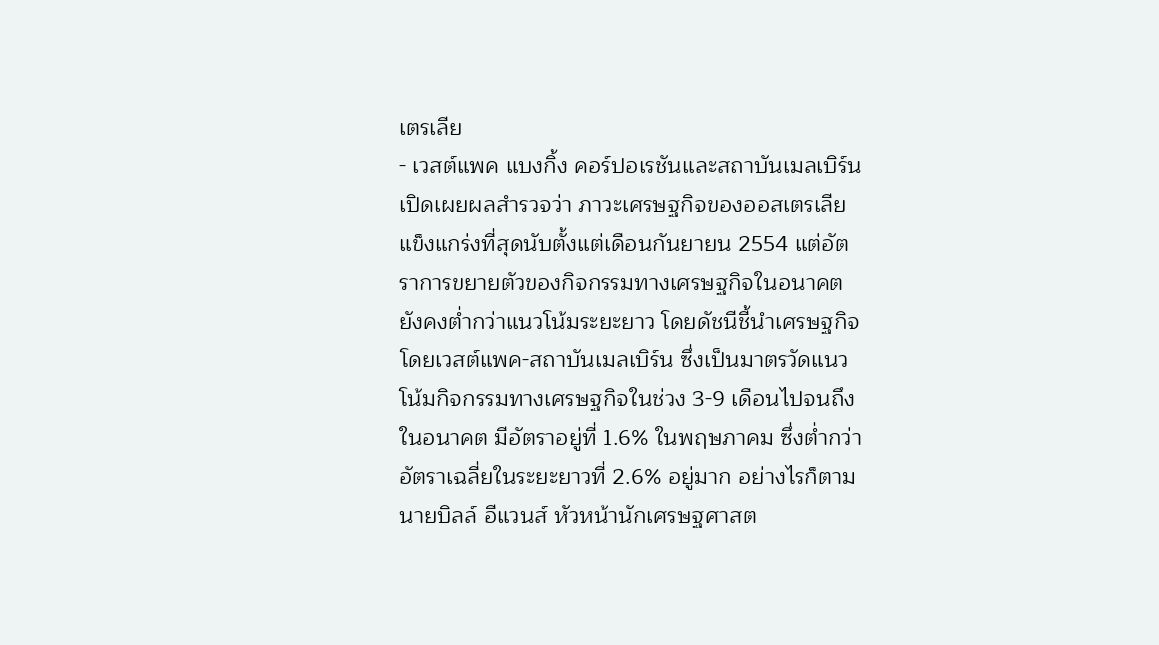เตรเลีย
- เวสต์แพค แบงกิ้ง คอร์ปอเรชันและสถาบันเมลเบิร์น เปิดเผยผลสำรวจว่า ภาวะเศรษฐกิจของออสเตรเลียแข็งแกร่งที่สุดนับตั้งแต่เดือนกันยายน 2554 แต่อัตราการขยายตัวของกิจกรรมทางเศรษฐกิจในอนาคตยังคงต่ำกว่าแนวโน้มระยะยาว โดยดัชนีชี้นำเศรษฐกิจโดยเวสต์แพค-สถาบันเมลเบิร์น ซึ่งเป็นมาตรวัดแนวโน้มกิจกรรมทางเศรษฐกิจในช่วง 3-9 เดือนไปจนถึงในอนาคต มีอัตราอยู่ที่ 1.6% ในพฤษภาคม ซึ่งต่ำกว่าอัตราเฉลี่ยในระยะยาวที่ 2.6% อยู่มาก อย่างไรก็ตาม นายบิลล์ อีแวนส์ หัวหน้านักเศรษฐศาสต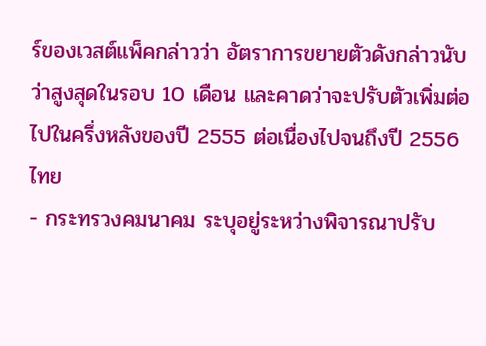ร์ของเวสต์แพ็คกล่าวว่า อัตราการขยายตัวดังกล่าวนับว่าสูงสุดในรอบ 10 เดือน และคาดว่าจะปรับตัวเพิ่มต่อไปในครึ่งหลังของปี 2555 ต่อเนื่องไปจนถึงปี 2556
ไทย
- กระทรวงคมนาคม ระบุอยู่ระหว่างพิจารณาปรับ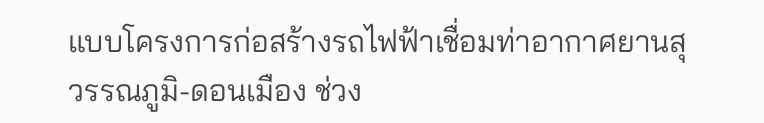แบบโครงการก่อสร้างรถไฟฟ้าเชื่อมท่าอากาศยานสุวรรณภูมิ-ดอนเมือง ช่วง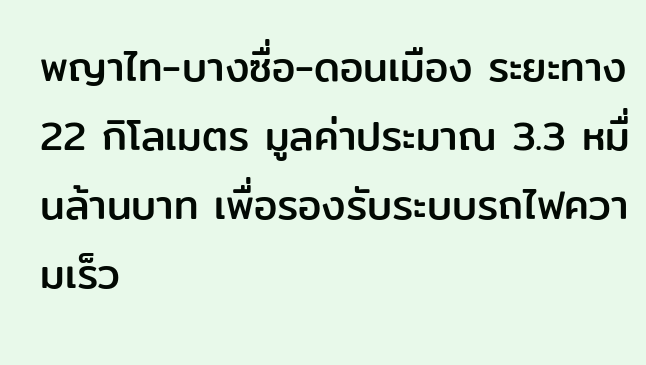พญาไท-บางซื่อ-ดอนเมือง ระยะทาง 22 กิโลเมตร มูลค่าประมาณ 3.3 หมื่นล้านบาท เพื่อรองรับระบบรถไฟความเร็ว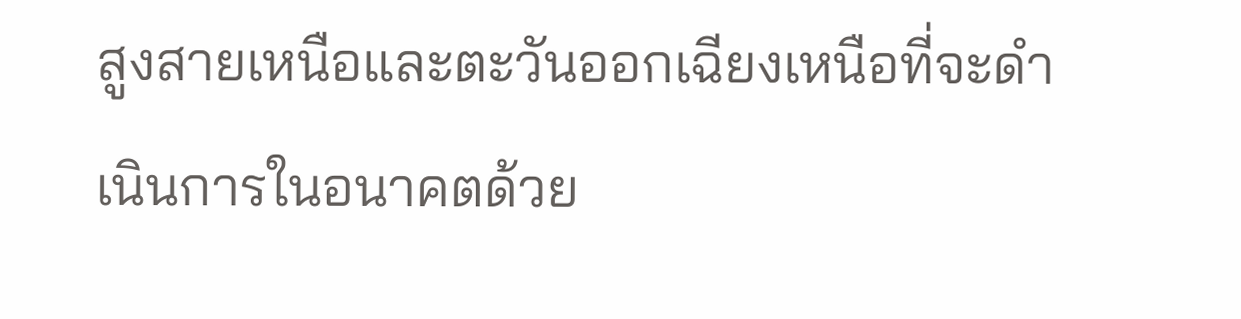สูงสายเหนือและตะวันออกเฉียงเหนือที่จะดำเนินการในอนาคตด้วย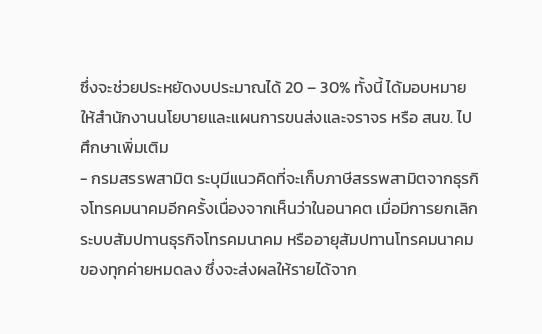ซึ่งจะช่วยประหยัดงบประมาณได้ 20 – 30% ทั้งนี้ ได้มอบหมายให้สำนักงานนโยบายและแผนการขนส่งและจราจร หรือ สนข. ไปศึกษาเพิ่มเติม
- กรมสรรพสามิต ระบุมีแนวคิดที่จะเก็บภาษีสรรพสามิตจากธุรกิจโทรคมนาคมอีกครั้งเนื่องจากเห็นว่าในอนาคต เมื่อมีการยกเลิกระบบสัมปทานธุรกิจโทรคมนาคม หรืออายุสัมปทานโทรคมนาคมของทุกค่ายหมดลง ซึ่งจะส่งผลให้รายได้จาก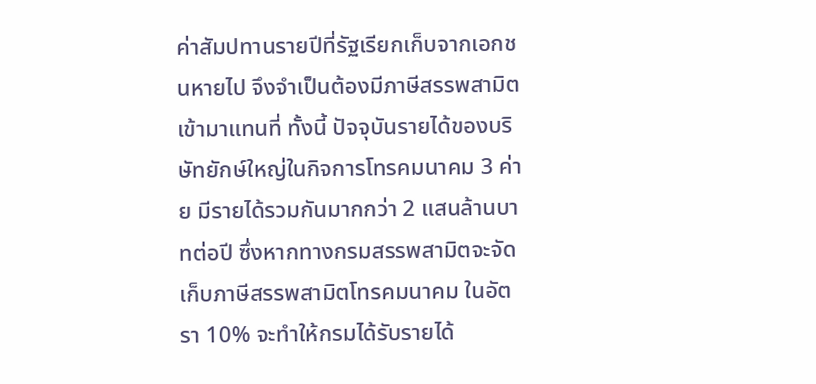ค่าสัมปทานรายปีที่รัฐเรียกเก็บจากเอกชนหายไป จึงจำเป็นต้องมีภาษีสรรพสามิตเข้ามาแทนที่ ทั้งนี้ ปัจจุบันรายได้ของบริษัทยักษ์ใหญ่ในกิจการโทรคมนาคม 3 ค่าย มีรายได้รวมกันมากกว่า 2 แสนล้านบาทต่อปี ซึ่งหากทางกรมสรรพสามิตจะจัดเก็บภาษีสรรพสามิตโทรคมนาคม ในอัตรา 10% จะทำให้กรมได้รับรายได้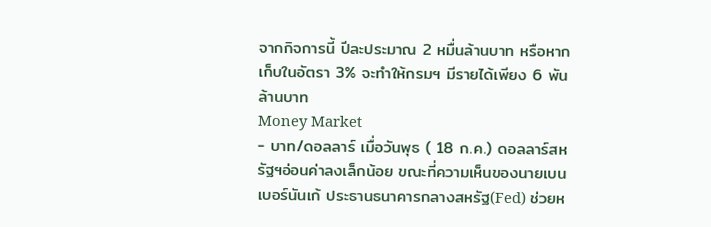จากกิจการนี้ ปีละประมาณ 2 หมื่นล้านบาท หรือหากเก็บในอัตรา 3% จะทำให้กรมฯ มีรายได้เพียง 6 พันล้านบาท
Money Market
- บาท/ดอลลาร์ เมื่อวันพุธ ( 18 ก.ค.) ดอลลาร์สหรัฐฯอ่อนค่าลงเล็กน้อย ขณะที่ความเห็นของนายเบน เบอร์นันเก้ ประธานธนาคารกลางสหรัฐ(Fed) ช่วยห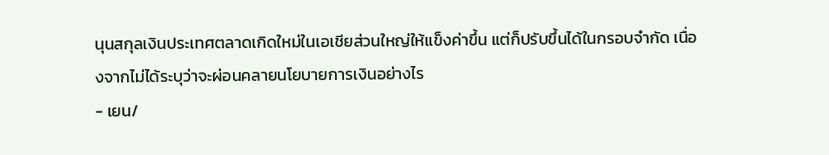นุนสกุลเงินประเทศตลาดเกิดใหม่ในเอเชียส่วนใหญ่ให้แข็งค่าขึ้น แต่ก็ปรับขึ้นได้ในกรอบจำกัด เนื่องจากไม่ได้ระบุว่าจะผ่อนคลายนโยบายการเงินอย่างไร
- เยน/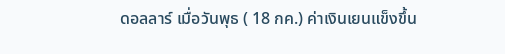ดอลลาร์ เมื่อวันพุธ ( 18 กค.) ค่าเงินเยนแข็งขึ้น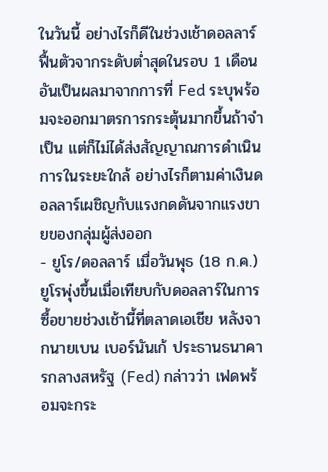ในวันนี้ อย่างไรก็ดีในช่วงเช้าดอลลาร์ฟื้นตัวจากระดับต่ำสุดในรอบ 1 เดือน อันเป็นผลมาจากการที่ Fed ระบุพร้อมจะออกมาตรการกระตุ้นมากขึ้นถ้าจำเป็น แต่ก็ไม่ได้ส่งสัญญาณการดำเนินการในระยะใกล้ อย่างไรก็ตามค่าเงินดอลลาร์เผชิญกับแรงกดดันจากแรงขายของกลุ่มผู้ส่งออก
- ยูโร/ดอลลาร์ เมื่อวันพุธ (18 ก.ค.) ยูโรพุ่งขึ้นเมื่อเทียบกับดอลลาร์ในการซื้อขายช่วงเช้านี้ที่ตลาดเอเชีย หลังจากนายเบน เบอร์นันเก้ ประธานธนาคารกลางสหรัฐ (Fed) กล่าวว่า เฟดพร้อมจะกระ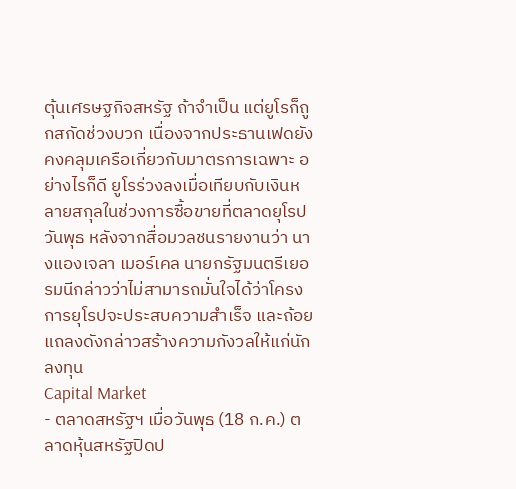ตุ้นเศรษฐกิจสหรัฐ ถ้าจำเป็น แต่ยูโรก็ถูกสกัดช่วงบวก เนื่องจากประธานเฟดยังคงคลุมเครือเกี่ยวกับมาตรการเฉพาะ อย่างไรก็ดี ยูโรร่วงลงเมื่อเทียบกับเงินหลายสกุลในช่วงการซื้อขายที่ตลาดยุโรปวันพุธ หลังจากสื่อมวลชนรายงานว่า นางแองเจลา เมอร์เคล นายกรัฐมนตรีเยอรมนีกล่าวว่าไม่สามารถมั่นใจได้ว่าโครงการยุโรปจะประสบความสำเร็จ และถ้อยแถลงดังกล่าวสร้างความกังวลให้แก่นักลงทุน
Capital Market
- ตลาดสหรัฐฯ เมื่อวันพุธ (18 ก.ค.) ตลาดหุ้นสหรัฐปิดป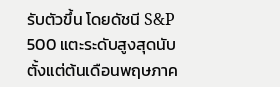รับตัวขึ้น โดยดัชนี S&P 500 แตะระดับสูงสุดนับตั้งแต่ต้นเดือนพฤษภาค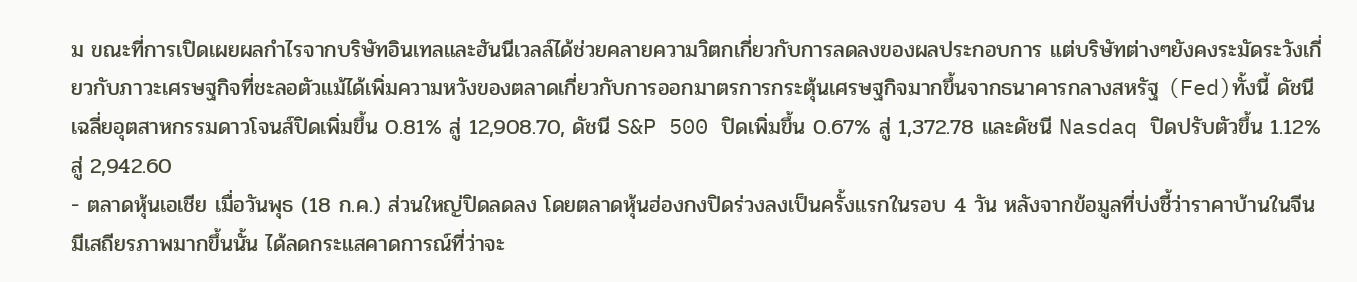ม ขณะที่การเปิดเผยผลกำไรจากบริษัทอินเทลและฮันนีเวลล์ได้ช่วยคลายความวิตกเกี่ยวกับการลดลงของผลประกอบการ แต่บริษัทต่างๆยังคงระมัดระวังเกี่ยวกับภาวะเศรษฐกิจที่ชะลอตัวแม้ได้เพิ่มความหวังของตลาดเกี่ยวกับการออกมาตรการกระตุ้นเศรษฐกิจมากขึ้นจากธนาคารกลางสหรัฐ (Fed)ทั้งนี้ ดัชนีเฉลี่ยอุตสาหกรรมดาวโจนส์ปิดเพิ่มขึ้น 0.81% สู่ 12,908.70, ดัชนี S&P 500 ปิดเพิ่มขึ้น 0.67% สู่ 1,372.78 และดัชนี Nasdaq ปิดปรับตัวขึ้น 1.12% สู่ 2,942.60
- ตลาดหุ้นเอเชีย เมื่อวันพุธ (18 ก.ค.) ส่วนใหญ่ปิดลดลง โดยตลาดหุ้นฮ่องกงปิดร่วงลงเป็นครั้งแรกในรอบ 4 วัน หลังจากข้อมูลที่บ่งชี้ว่าราคาบ้านในจีนมีเสถียรภาพมากขึ้นนั้น ได้ลดกระแสคาดการณ์ที่ว่าจะ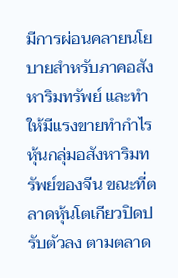มีการผ่อนคลายนโยบายสำหรับภาคอสังหาริมทรัพย์ และทำให้มีแรงขายทำกำไรหุ้นกลุ่มอสังหาริมทรัพย์ของจีน ขณะที่ตลาดหุ้นโตเกียวปิดปรับตัวลง ตามตลาด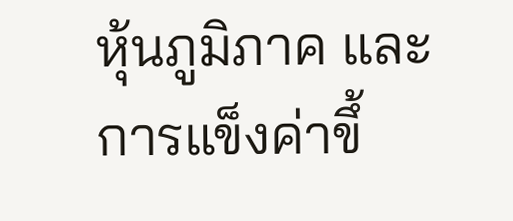หุ้นภูมิภาค และการแข็งค่าขึ้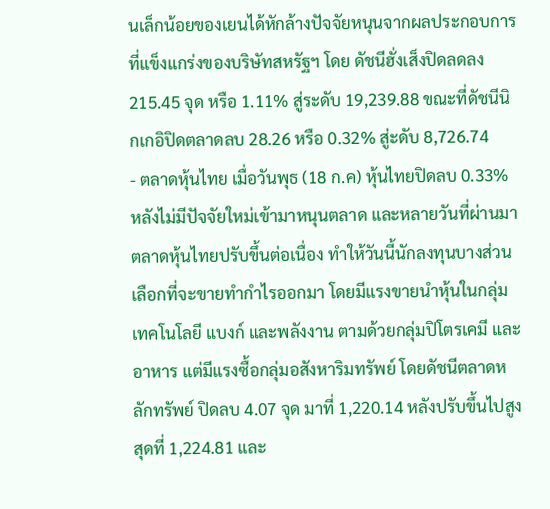นเล็กน้อยของเยนได้หักล้างปัจจัยหนุนจากผลประกอบการที่แข็งแกร่งของบริษัทสหรัฐฯ โดย ดัชนีฮั่งเส็งปิดลดลง 215.45 จุด หรือ 1.11% สู่ระดับ 19,239.88 ขณะที่ดัชนีนิกเกอิปิดตลาดลบ 28.26 หรือ 0.32% สู่ะดับ 8,726.74
- ตลาดหุ้นไทย เมื่อวันพุธ (18 ก.ค) หุ้นไทยปิดลบ 0.33% หลังไม่มีปัจจัยใหม่เข้ามาหนุนตลาด และหลายวันที่ผ่านมาตลาดหุ้นไทยปรับขึ้นต่อเนื่อง ทำให้วันนี้นักลงทุนบางส่วนเลือกที่จะขายทำกำไรออกมา โดยมีแรงขายนำหุ้นในกลุ่มเทคโนโลยี แบงก์ และพลังงาน ตามด้วยกลุ่มปิโตรเคมี และอาหาร แต่มีแรงซื้อกลุ่มอสังหาริมทรัพย์ โดยดัชนีตลาดหลักทรัพย์ ปิดลบ 4.07 จุด มาที่ 1,220.14 หลังปรับขึ้นไปสูงสุดที่ 1,224.81 และ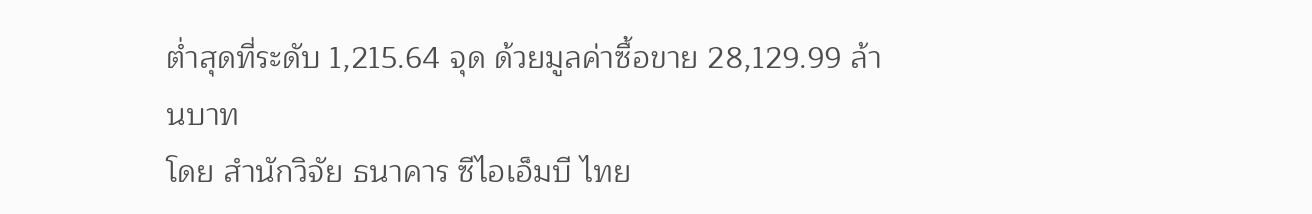ต่ำสุดที่ระดับ 1,215.64 จุด ด้วยมูลค่าซื้อขาย 28,129.99 ล้านบาท
โดย สำนักวิจัย ธนาคาร ซีไอเอ็มบี ไทย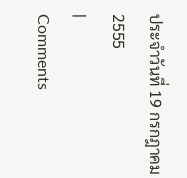ประจำวันที่ 19 กรกฎาคม 2555
|
Comments